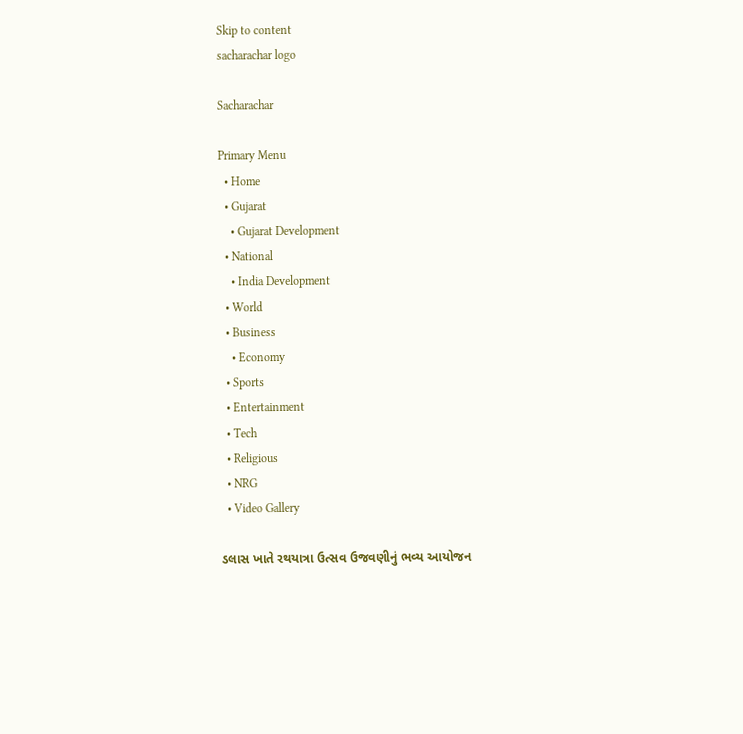Skip to content
sacharachar logo

Sacharachar

Primary Menu
  • Home
  • Gujarat
    • Gujarat Development
  • National
    • India Development
  • World
  • Business
    • Economy
  • Sports
  • Entertainment
  • Tech
  • Religious
  • NRG
  • Video Gallery

ડલાસ ખાતે રથયાત્રા ઉત્સવ ઉજવણીનું ભવ્ય આયોજન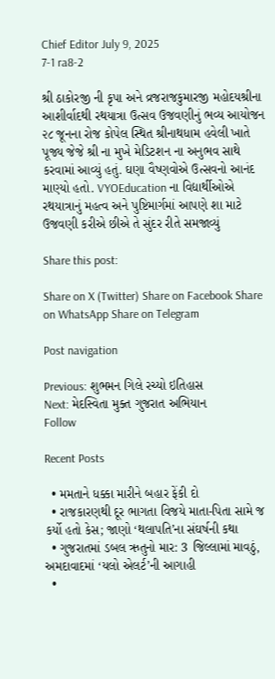Chief Editor July 9, 2025
7-1 ra8-2

શ્રી ઠાકોરજી ની કૃપા અને વ્રજરાજકુમારજી મહોદયશ્રીના આશીર્વાદથી રથયાત્રા ઉત્સવ ઉજવણીનું ભવ્ય આયોજન ૨૮ જૂનના રોજ કોપેલ સ્થિત શ્રીનાથધામ હવેલી ખાતે પૂજ્ય જેજે શ્રી ના મુખે મેડિટશન ના અનુભવ સાથે કરવામાં આવ્યું હતું. ઘણા વૈષ્ણવોએ ઉત્સવનો આનંદ માણ્યો હતો. VYOEducation ના વિદ્યાર્થીઓએ રથયાત્રાનું મહત્વ અને પુષ્ટિમાર્ગમાં આપણે શા માટે ઉજવણી કરીએ છીએ તે સુંદર રીતે સમજાવ્યું

Share this post:

Share on X (Twitter) Share on Facebook Share on WhatsApp Share on Telegram

Post navigation

Previous: શુભમન ગિલે રચ્યો ઇતિહાસ
Next: મેદસ્વિતા મુક્ત ગુજરાત અભિયાન
Follow

Recent Posts

  • મમતાને ધક્કા મારીને બહાર ફેંકી દો
  • રાજકારણથી દૂર ભાગતા વિજયે માતા-પિતા સામે જ કર્યો હતો કેસ; જાણો ‘થલાપતિ’ના સંઘર્ષની કથા
  • ગુજરાતમાં ડબલ ઋતુનો માર: 3 જિલ્લામાં માવઠું, અમદાવાદમાં ‘યલો એલર્ટ’ની આગાહી
  •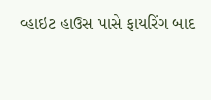વ્હાઇટ હાઉસ પાસે ફાયરિંગ બાદ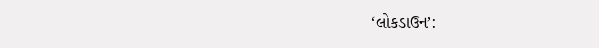‘લોકડાઉન’: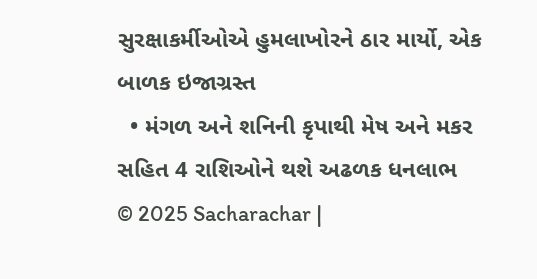સુરક્ષાકર્મીઓએ હુમલાખોરને ઠાર માર્યો, એક બાળક ઇજાગ્રસ્ત
  • મંગળ અને શનિની કૃપાથી મેષ અને મકર સહિત 4 રાશિઓને થશે અઢળક ધનલાભ
© 2025 Sacharachar |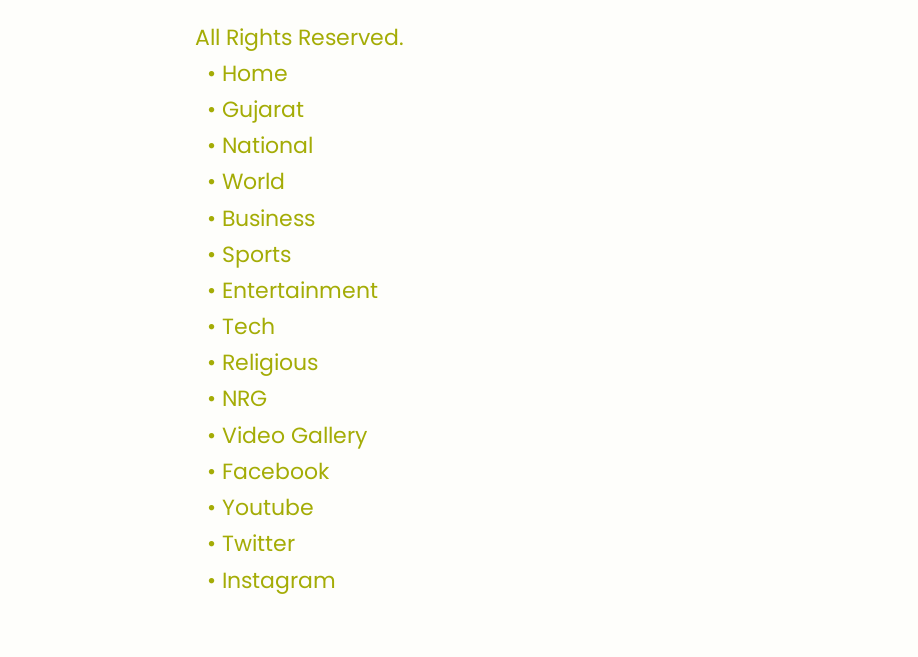All Rights Reserved.
  • Home
  • Gujarat
  • National
  • World
  • Business
  • Sports
  • Entertainment
  • Tech
  • Religious
  • NRG
  • Video Gallery
  • Facebook
  • Youtube
  • Twitter
  • Instagram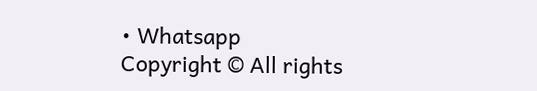• Whatsapp
Copyright © All rights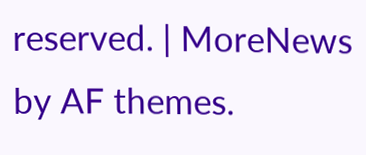reserved. | MoreNews by AF themes.